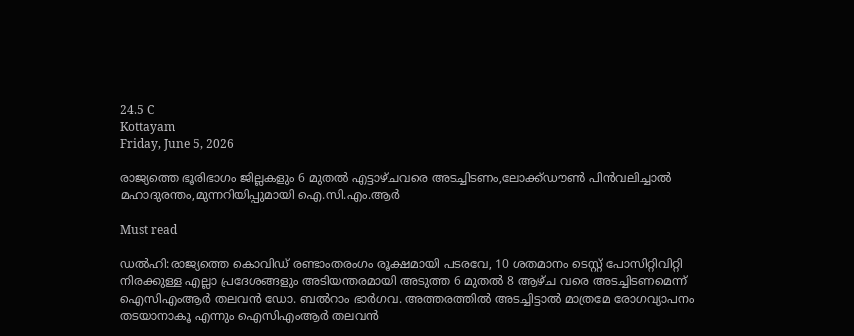24.5 C
Kottayam
Friday, June 5, 2026

രാജ്യത്തെ ഭൂരിഭാഗം ജില്ലകളും 6 മുതല്‍ എട്ടാഴ്ചവരെ അടച്ചിടണം,ലോക്ക്ഡൗണ്‍ പിന്‍വലിച്ചാല്‍ മഹാദുരന്തം,മുന്നറിയിപ്പുമായി ഐ.സി.എം.ആര്‍

Must read

ഡല്‍ഹി:രാജ്യത്തെ കൊവിഡ് രണ്ടാംതരംഗം രൂക്ഷമായി പടരവേ, 10 ശതമാനം ടെസ്റ്റ് പോസിറ്റിവിറ്റി നിരക്കുള്ള എല്ലാ പ്രദേശങ്ങളും അടിയന്തരമായി അടുത്ത 6 മുതൽ 8 ആഴ്ച വരെ അടച്ചിടണമെന്ന് ഐസിഎംആർ തലവൻ ഡോ. ബൽറാം ഭാർഗവ. അത്തരത്തിൽ അടച്ചിട്ടാൽ മാത്രമേ രോഗവ്യാപനം തടയാനാകൂ എന്നും ഐസിഎംആർ തലവൻ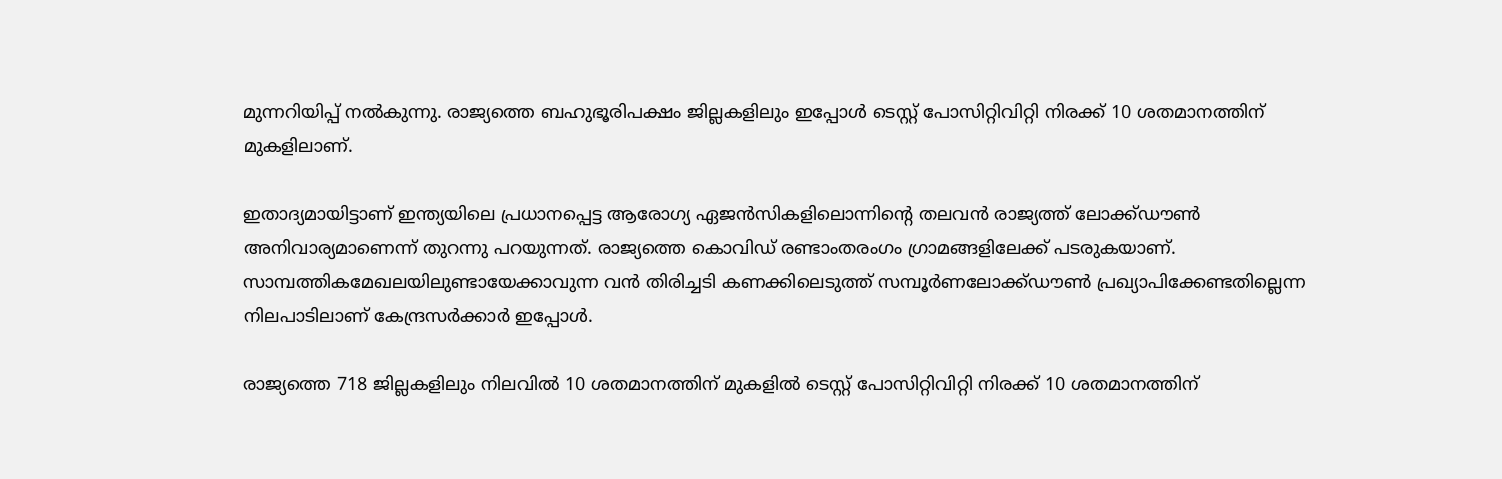മുന്നറിയിപ്പ് നൽകുന്നു. രാജ്യത്തെ ബഹുഭൂരിപക്ഷം ജില്ലകളിലും ഇപ്പോൾ ടെസ്റ്റ് പോസിറ്റിവിറ്റി നിരക്ക് 10 ശതമാനത്തിന് മുകളിലാണ്.

ഇതാദ്യമായിട്ടാണ് ഇന്ത്യയിലെ പ്രധാനപ്പെട്ട ആരോഗ്യ ഏജൻസികളിലൊന്നിന്‍റെ തലവൻ രാജ്യത്ത് ലോക്ക്ഡൗൺ അനിവാര്യമാണെന്ന് തുറന്നു പറയുന്നത്. രാജ്യത്തെ കൊവിഡ് രണ്ടാംതരംഗം ഗ്രാമങ്ങളിലേക്ക് പടരുകയാണ്. സാമ്പത്തികമേഖലയിലുണ്ടായേക്കാവുന്ന വൻ തിരിച്ചടി കണക്കിലെടുത്ത് സമ്പൂർണലോക്ക്ഡൗൺ പ്രഖ്യാപിക്കേണ്ടതില്ലെന്ന നിലപാടിലാണ് കേന്ദ്രസർക്കാർ ഇപ്പോൾ.

രാജ്യത്തെ 718 ജില്ലകളിലും നിലവിൽ 10 ശതമാനത്തിന് മുകളിൽ ടെസ്റ്റ് പോസിറ്റിവിറ്റി നിരക്ക് 10 ശതമാനത്തിന്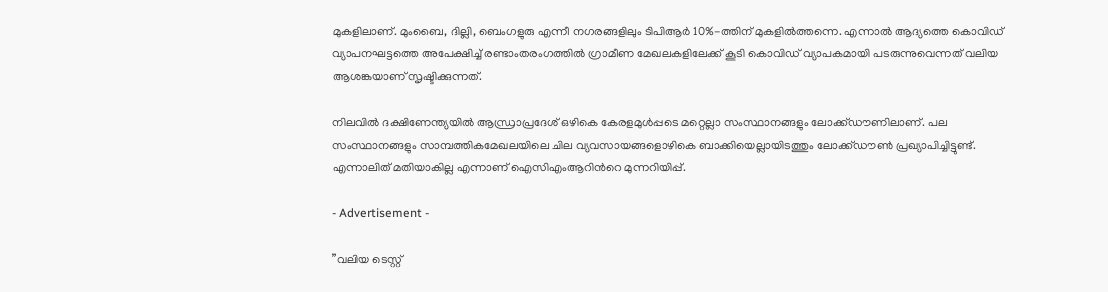മുകളിലാണ്. മുംബൈ, ദില്ലി, ബെംഗളുരു എന്നീ നഗരങ്ങളിലും ടിപിആർ 10%-ത്തിന് മുകളിൽത്തന്നെ. എന്നാൽ ആദ്യത്തെ കൊവിഡ് വ്യാപനഘട്ടത്തെ അപേക്ഷിച്ച് രണ്ടാംതരംഗത്തിൽ ഗ്രാമീണ മേഖലകളിലേക്ക് കൂടി കൊവിഡ് വ്യാപകമായി പടരുന്നുവെന്നത് വലിയ ആശങ്കയാണ് സൃഷ്ടിക്കുന്നത്.

നിലവിൽ ദക്ഷിണേന്ത്യയിൽ ആന്ധ്രാപ്രദേശ് ഒഴികെ കേരളമുൾപ്പടെ മറ്റെല്ലാ സംസ്ഥാനങ്ങളും ലോക്ക്ഡൗണിലാണ്. പല സംസ്ഥാനങ്ങളും സാമ്പത്തികമേഖലയിലെ ചില വ്യവസായങ്ങളൊഴികെ ബാക്കിയെല്ലായിടത്തും ലോക്ക്ഡൗൺ പ്രഖ്യാപിച്ചിട്ടുണ്ട്. എന്നാലിത് മതിയാകില്ല എന്നാണ് ഐസിഎംആറിന്‍റെ മുന്നറിയിപ്പ്.

- Advertisement -

”വലിയ ടെസ്റ്റ്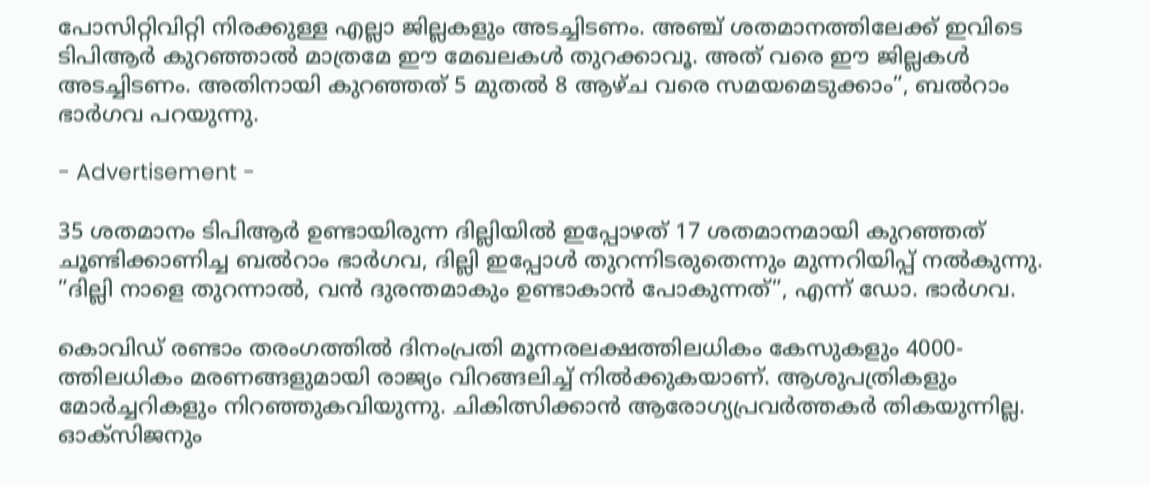പോസിറ്റിവിറ്റി നിരക്കുള്ള എല്ലാ ജില്ലകളും അടച്ചിടണം. അഞ്ച് ശതമാനത്തിലേക്ക് ഇവിടെ ടിപിആർ കുറഞ്ഞാൽ മാത്രമേ ഈ മേഖലകൾ തുറക്കാവൂ. അത് വരെ ഈ ജില്ലകൾ അടച്ചിടണം. അതിനായി കുറഞ്ഞത് 5 മുതൽ 8 ആഴ്ച വരെ സമയമെടുക്കാം”, ബൽറാം ഭാർഗവ പറയുന്നു.

- Advertisement -

35 ശതമാനം ടിപിആർ ഉണ്ടായിരുന്ന ദില്ലിയിൽ ഇപ്പോഴത് 17 ശതമാനമായി കുറഞ്ഞത് ചൂണ്ടിക്കാണിച്ച ബൽറാം ഭാർഗവ, ദില്ലി ഇപ്പോൾ തുറന്നിടരുതെന്നും മുന്നറിയിപ്പ് നൽകുന്നു. ”ദില്ലി നാളെ തുറന്നാൽ, വൻ ദുരന്തമാകും ഉണ്ടാകാൻ പോകുന്നത്”, എന്ന് ഡോ. ഭാർഗവ.

കൊവിഡ് രണ്ടാം തരംഗത്തിൽ ദിനംപ്രതി മൂന്നരലക്ഷത്തിലധികം കേസുകളും 4000-ത്തിലധികം മരണങ്ങളുമായി രാജ്യം വിറങ്ങലിച്ച് നിൽക്കുകയാണ്. ആശുപത്രികളും മോർച്ചറികളും നിറഞ്ഞുകവിയുന്നു. ചികിത്സിക്കാൻ ആരോഗ്യപ്രവർത്തകർ തികയുന്നില്ല. ഓക്സിജനും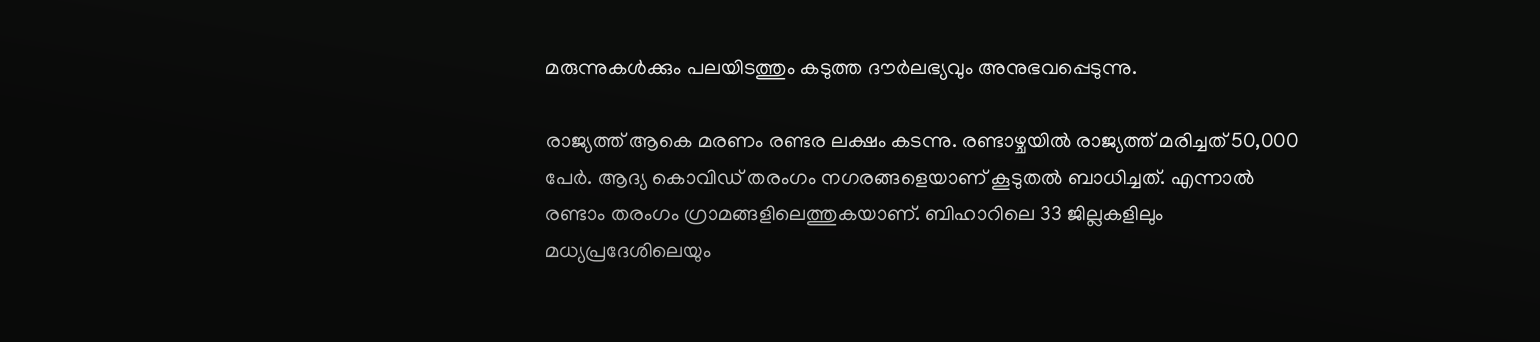മരുന്നുകൾക്കും പലയിടത്തും കടുത്ത ദൗർലഭ്യവും അനുഭവപ്പെടുന്നു.

രാജ്യത്ത് ആകെ മരണം രണ്ടര ലക്ഷം കടന്നു. രണ്ടാഴ്ചയിൽ രാജ്യത്ത് മരിച്ചത് 50,000 പേർ. ആദ്യ കൊവിഡ് തരംഗം നഗരങ്ങളെയാണ് കൂടുതൽ ബാധിച്ചത്. എന്നാൽ രണ്ടാം തരംഗം ഗ്രാമങ്ങളിലെത്തുകയാണ്. ബിഹാറിലെ 33 ജില്ലകളിലും മധ്യപ്രദേശിലെയും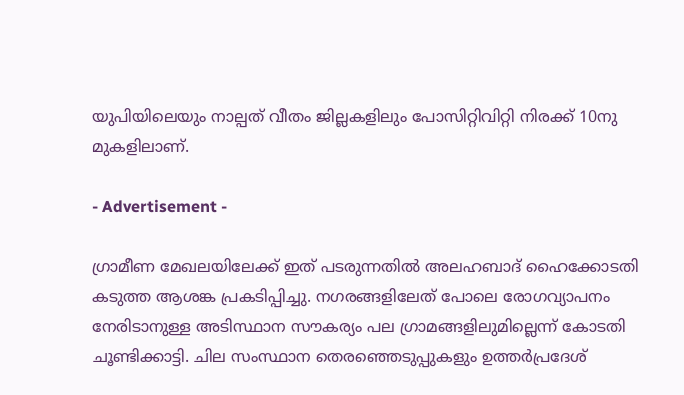യുപിയിലെയും നാല്പത് വീതം ജില്ലകളിലും പോസിറ്റിവിറ്റി നിരക്ക് 10നു മുകളിലാണ്.

- Advertisement -

ഗ്രാമീണ മേഖലയിലേക്ക് ഇത് പടരുന്നതിൽ അലഹബാദ് ഹൈക്കോടതി കടുത്ത ആശങ്ക പ്രകടിപ്പിച്ചു. നഗരങ്ങളിലേത് പോലെ രോഗവ്യാപനം നേരിടാനുള്ള അടിസ്ഥാന സൗകര്യം പല ഗ്രാമങ്ങളിലുമില്ലെന്ന് കോടതി ചൂണ്ടിക്കാട്ടി. ചില സംസ്ഥാന തെരഞ്ഞെടുപ്പുകളും ഉത്തർപ്രദേശ്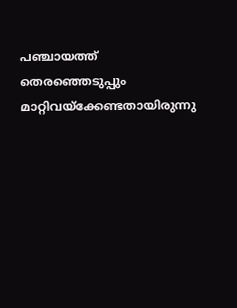പഞ്ചായത്ത് തെരഞ്ഞെടുപ്പും മാറ്റിവയ്ക്കേണ്ടതായിരുന്നു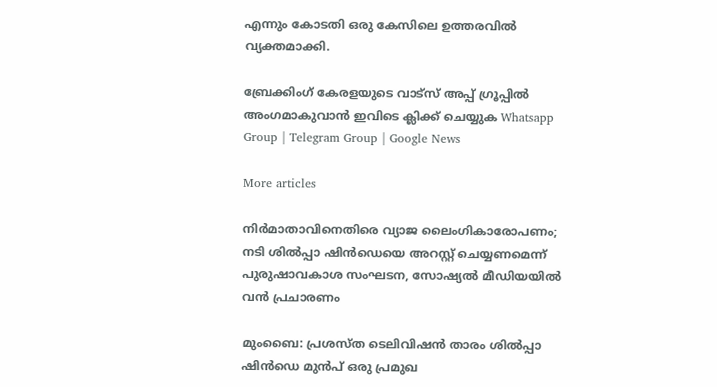എന്നും കോടതി ഒരു കേസിലെ ഉത്തരവിൽ വ്യക്തമാക്കി.

ബ്രേക്കിംഗ് കേരളയുടെ വാട്സ് അപ്പ് ഗ്രൂപ്പിൽ അംഗമാകുവാൻ ഇവിടെ ക്ലിക്ക് ചെയ്യുക Whatsapp Group | Telegram Group | Google News

More articles

നിർമാതാവിനെതിരെ വ്യാജ ലൈംഗികാരോപണം; നടി ശിൽപ്പാ ഷിൻഡെയെ അറസ്റ്റ് ചെയ്യണമെന്ന് പുരുഷാവകാശ സംഘടന, സോഷ്യൽ മീഡിയയിൽ വൻ പ്രചാരണം

മുംബൈ: പ്രശസ്ത ടെലിവിഷൻ താരം ശിൽപ്പാ ഷിൻഡെ മുൻപ് ഒരു പ്രമുഖ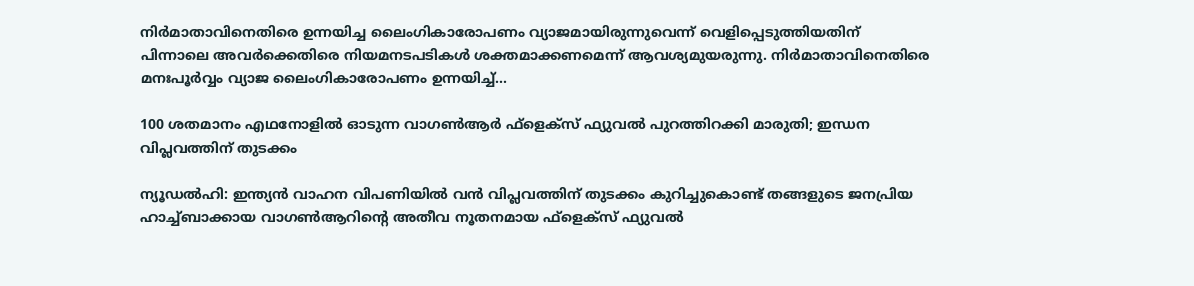നിർമാതാവിനെതിരെ ഉന്നയിച്ച ലൈംഗികാരോപണം വ്യാജമായിരുന്നുവെന്ന് വെളിപ്പെടുത്തിയതിന് പിന്നാലെ അവർക്കെതിരെ നിയമനടപടികൾ ശക്തമാക്കണമെന്ന് ആവശ്യമുയരുന്നു. നിർമാതാവിനെതിരെ മനഃപൂർവ്വം വ്യാജ ലൈംഗികാരോപണം ഉന്നയിച്ച്...

100 ശതമാനം എഥനോളിൽ ഓടുന്ന വാഗൺആർ ഫ്ളെക്സ് ഫ്യുവൽ പുറത്തിറക്കി മാരുതി; ഇന്ധന വിപ്ലവത്തിന് തുടക്കം

ന്യൂഡൽഹി: ഇന്ത്യൻ വാഹന വിപണിയിൽ വൻ വിപ്ലവത്തിന് തുടക്കം കുറിച്ചുകൊണ്ട് തങ്ങളുടെ ജനപ്രിയ ഹാച്ച്ബാക്കായ വാഗൺആറിന്റെ അതീവ നൂതനമായ ഫ്‌ളെക്‌സ് ഫ്യുവൽ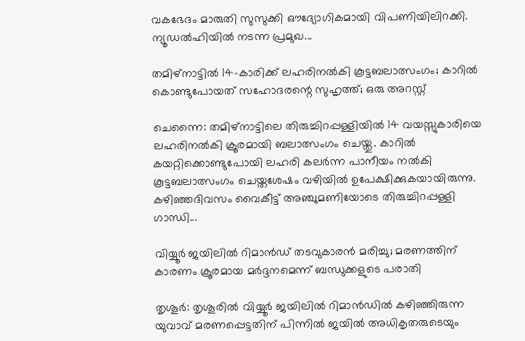വകഭേദം മാരുതി സുസുക്കി ഔദ്യോഗികമായി വിപണിയിലിറക്കി. ന്യൂഡൽഹിയിൽ നടന്ന പ്രമുഖ...

തമിഴ്നാട്ടിൽ 14-കാരിക്ക് ലഹരിനൽകി കൂട്ടബലാത്സംഗം; കാറിൽ കൊണ്ടുപോയത് സഹോദരന്റെ സുഹൃത്ത്; ഒരു അറസ്റ്റ്

ചെന്നൈ: തമിഴ്നാട്ടിലെ തിരുച്ചിറപ്പള്ളിയിൽ 14 വയസ്സുകാരിയെ ലഹരിനൽകി ക്രൂരമായി ബലാത്സംഗം ചെയ്തു. കാറിൽ കയറ്റിക്കൊണ്ടുപോയി ലഹരി കലർന്ന പാനീയം നൽകി കൂട്ടബലാത്സംഗം ചെയ്തശേഷം വഴിയിൽ ഉപേക്ഷിക്കുകയായിരുന്നു. കഴിഞ്ഞദിവസം വൈകീട്ട് അഞ്ചുമണിയോടെ തിരുച്ചിറപ്പള്ളി ഗാന്ധി...

വിയ്യൂർ ജയിലിൽ റിമാൻഡ് തടവുകാരൻ മരിച്ചു; മരണത്തിന് കാരണം ക്രൂരമായ മർദ്ദനമെന്ന് ബന്ധുക്കളുടെ പരാതി

തൃശൂർ: തൃശൂരിൽ വിയ്യൂർ ജയിലിൽ റിമാൻഡിൽ കഴിഞ്ഞിരുന്ന യുവാവ് മരണപ്പെട്ടതിന് പിന്നിൽ ജയിൽ അധികൃതരുടെയും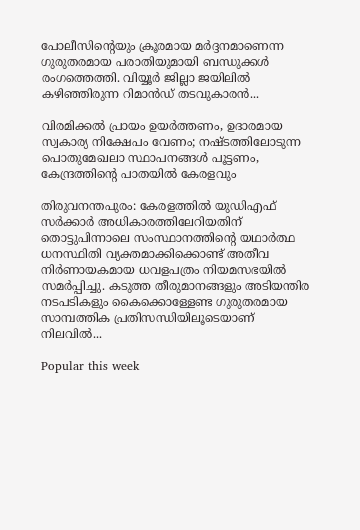പോലീസിന്റെയും ക്രൂരമായ മർദ്ദനമാണെന്ന ഗുരുതരമായ പരാതിയുമായി ബന്ധുക്കൾ രംഗത്തെത്തി. വിയ്യൂർ ജില്ലാ ജയിലിൽ കഴിഞ്ഞിരുന്ന റിമാൻഡ് തടവുകാരൻ...

വിരമിക്കൽ പ്രായം ഉയർത്തണം, ഉദാരമായ സ്വകാര്യ നിക്ഷേപം വേണം; നഷ്ടത്തിലോടുന്ന പൊതുമേഖലാ സ്ഥാപനങ്ങള്‍ പൂട്ടണം, കേന്ദ്രത്തിന്റെ പാതയില്‍ കേരളവും

തിരുവനന്തപുരം: കേരളത്തിൽ യുഡിഎഫ് സർക്കാർ അധികാരത്തിലേറിയതിന് തൊട്ടുപിന്നാലെ സംസ്ഥാനത്തിന്റെ യഥാർത്ഥ ധനസ്ഥിതി വ്യക്തമാക്കിക്കൊണ്ട് അതീവ നിർണായകമായ ധവളപത്രം നിയമസഭയിൽ സമർപ്പിച്ചു. കടുത്ത തീരുമാനങ്ങളും അടിയന്തിര നടപടികളും കൈക്കൊള്ളേണ്ട ഗുരുതരമായ സാമ്പത്തിക പ്രതിസന്ധിയിലൂടെയാണ് നിലവിൽ...

Popular this week